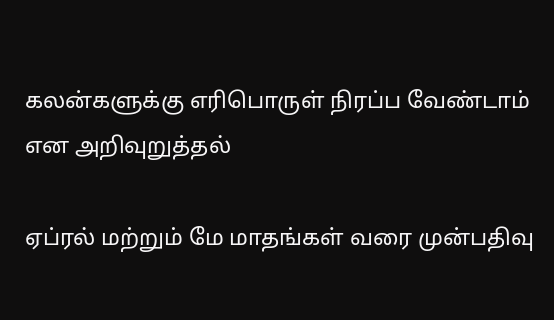கலன்களுக்கு எரிபொருள் நிரப்ப வேண்டாம் என அறிவுறுத்தல்

ஏப்ரல் மற்றும் மே மாதங்கள் வரை முன்பதிவு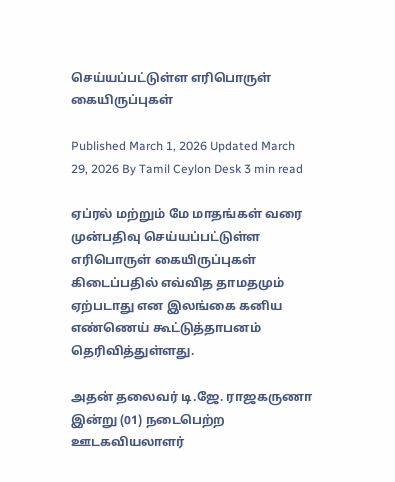செய்யப்பட்டுள்ள எரிபொருள் கையிருப்புகள்

Published March 1, 2026 Updated March 29, 2026 By Tamil Ceylon Desk 3 min read

ஏப்ரல் மற்றும் மே மாதங்கள் வரை முன்பதிவு செய்யப்பட்டுள்ள எரிபொருள் கையிருப்புகள் கிடைப்பதில் எவ்வித தாமதமும் ஏற்படாது என இலங்கை கனிய எண்ணெய் கூட்டுத்தாபனம் தெரிவித்துள்ளது.

அதன் தலைவர் டி.ஜே. ராஜகருணா இன்று (01) நடைபெற்ற ஊடகவியலாளர்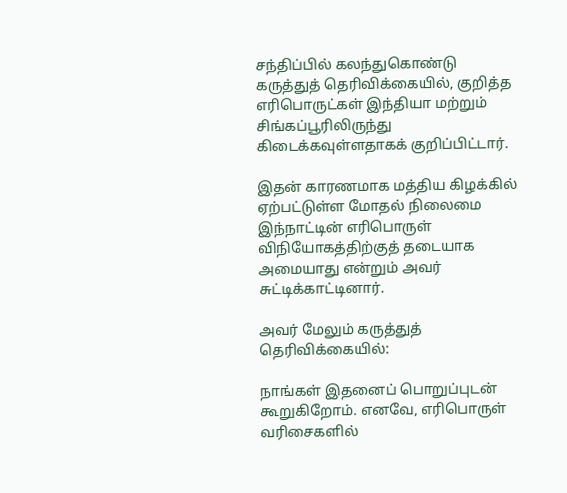சந்திப்பில் கலந்துகொண்டு கருத்துத் தெரிவிக்கையில், குறித்த எரிபொருட்கள் இந்தியா மற்றும் சிங்கப்பூரிலிருந்து கிடைக்கவுள்ளதாகக் குறிப்பிட்டார்.

இதன் காரணமாக மத்திய கிழக்கில் ஏற்பட்டுள்ள மோதல் நிலைமை இந்நாட்டின் எரிபொருள் விநியோகத்திற்குத் தடையாக அமையாது என்றும் அவர் சுட்டிக்காட்டினார்.

அவர் மேலும் கருத்துத் தெரிவிக்கையில்:

நாங்கள் இதனைப் பொறுப்புடன் கூறுகிறோம். எனவே, எரிபொருள் வரிசைகளில்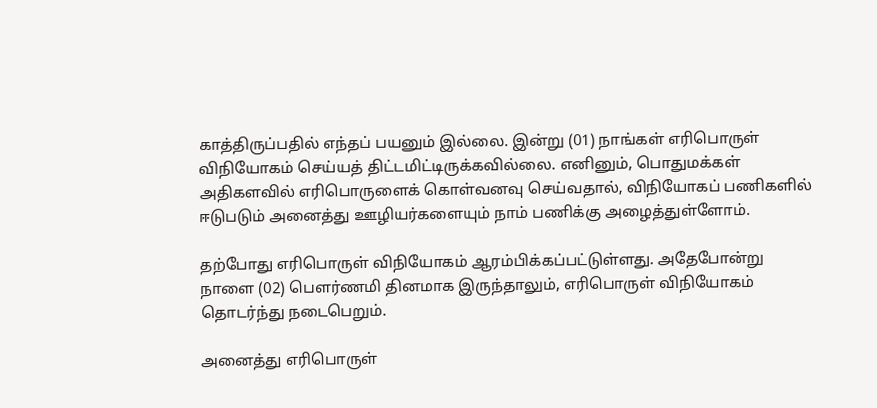காத்திருப்பதில் எந்தப் பயனும் இல்லை. இன்று (01) நாங்கள் எரிபொருள் விநியோகம் செய்யத் திட்டமிட்டிருக்கவில்லை. எனினும், பொதுமக்கள் அதிகளவில் எரிபொருளைக் கொள்வனவு செய்வதால், விநியோகப் பணிகளில் ஈடுபடும் அனைத்து ஊழியர்களையும் நாம் பணிக்கு அழைத்துள்ளோம்.

தற்போது எரிபொருள் விநியோகம் ஆரம்பிக்கப்பட்டுள்ளது. அதேபோன்று நாளை (02) பௌர்ணமி தினமாக இருந்தாலும், எரிபொருள் விநியோகம் தொடர்ந்து நடைபெறும்.

அனைத்து எரிபொருள்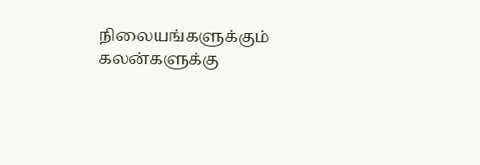நிலையங்களுக்கும் கலன்களுக்கு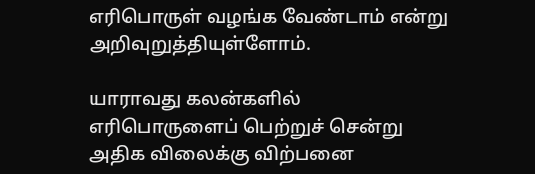எரிபொருள் வழங்க வேண்டாம் என்று அறிவுறுத்தியுள்ளோம்.

யாராவது கலன்களில் எரிபொருளைப் பெற்றுச் சென்று அதிக விலைக்கு விற்பனை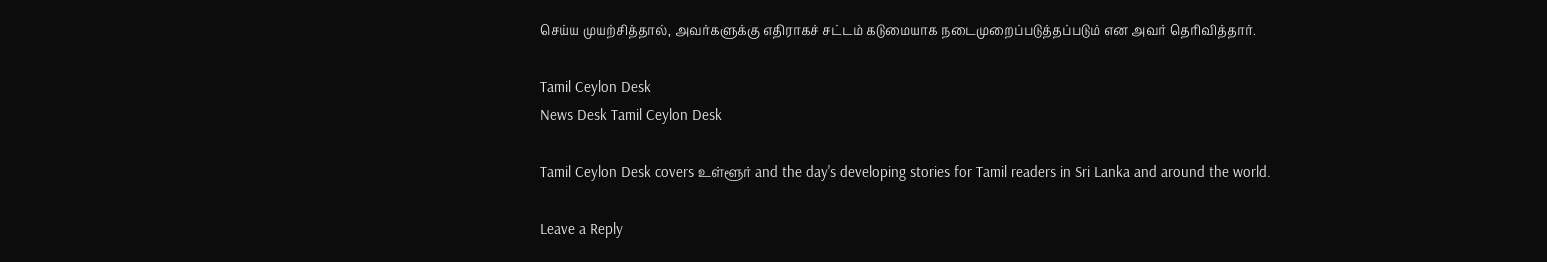செய்ய முயற்சித்தால், அவர்களுக்கு எதிராகச் சட்டம் கடுமையாக நடைமுறைப்படுத்தப்படும் என அவர் தெரிவித்தார்.

Tamil Ceylon Desk
News Desk Tamil Ceylon Desk

Tamil Ceylon Desk covers உள்ளூர் and the day's developing stories for Tamil readers in Sri Lanka and around the world.

Leave a Reply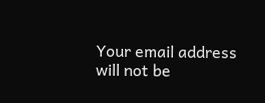Your email address will not be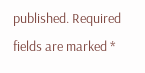published. Required fields are marked *